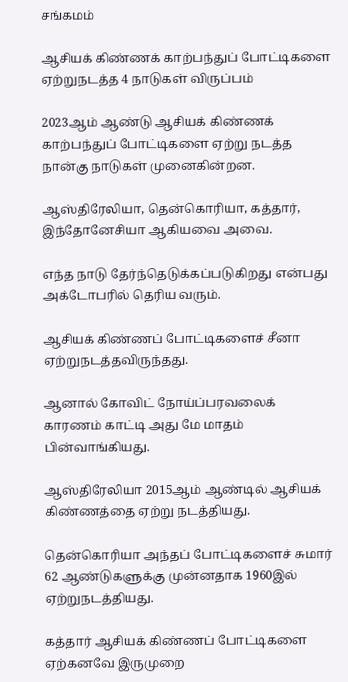சங்கமம்

ஆசியக் கிண்ணக் காற்பந்துப் போட்டிகளை ஏற்றுநடத்த 4 நாடுகள் விருப்பம்

2023ஆம் ஆண்டு ஆசியக் கிண்ணக் காற்பந்துப் போட்டிகளை ஏற்று நடத்த நான்கு நாடுகள் முனைகின்றன.

ஆஸ்திரேலியா, தென்கொரியா, கத்தார், இந்தோனேசியா ஆகியவை அவை.

எந்த நாடு தேர்ந்தெடுக்கப்படுகிறது என்பது அக்டோபரில் தெரிய வரும்.

ஆசியக் கிண்ணப் போட்டிகளைச் சீனா ஏற்றுநடத்தவிருந்தது.

ஆனால் கோவிட் நோய்ப்பரவலைக் காரணம் காட்டி அது மே மாதம் பின்வாங்கியது.

ஆஸ்திரேலியா 2015ஆம் ஆண்டில் ஆசியக் கிண்ணத்தை ஏற்று நடத்தியது.

தென்கொரியா அந்தப் போட்டிகளைச் சுமார் 62 ஆண்டுகளுக்கு முன்னதாக 1960இல் ஏற்றுநடத்தியது.

கத்தார் ஆசியக் கிண்ணப் போட்டிகளை ஏற்கனவே இருமுறை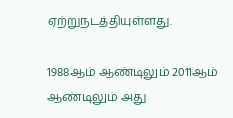ஏற்றுநடத்தியுள்ளது.

1988ஆம் ஆண்டிலும் 2011ஆம் ஆண்டிலும் அது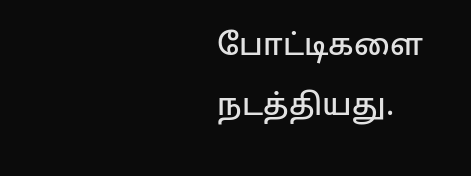போட்டிகளை நடத்தியது.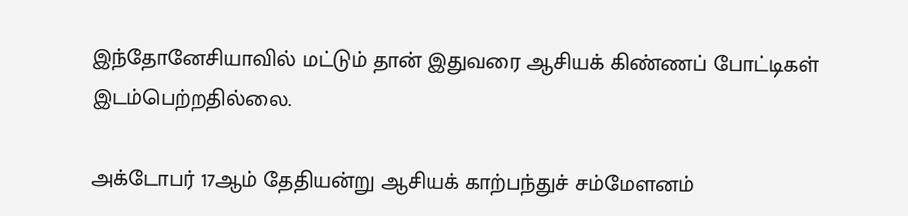இந்தோனேசியாவில் மட்டும் தான் இதுவரை ஆசியக் கிண்ணப் போட்டிகள் இடம்பெற்றதில்லை.

அக்டோபர் 17ஆம் தேதியன்று ஆசியக் காற்பந்துச் சம்மேளனம்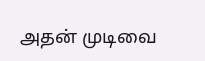அதன் முடிவை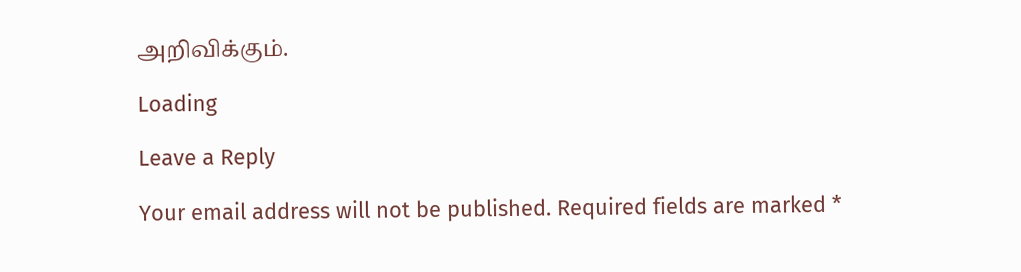அறிவிக்கும்.

Loading

Leave a Reply

Your email address will not be published. Required fields are marked *